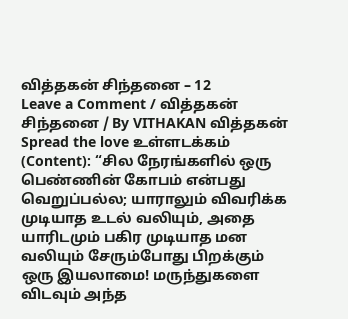வித்தகன் சிந்தனை – 12
Leave a Comment / வித்தகன் சிந்தனை / By VITHAKAN வித்தகன் Spread the love உள்ளடக்கம் (Content): “சில நேரங்களில் ஒரு பெண்ணின் கோபம் என்பது வெறுப்பல்ல; யாராலும் விவரிக்க முடியாத உடல் வலியும், அதை யாரிடமும் பகிர முடியாத மன வலியும் சேரும்போது பிறக்கும் ஒரு இயலாமை! மருந்துகளை விடவும் அந்த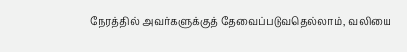நேரத்தில் அவர்களுக்குத் தேவைப்படுவதெல்லாம், வலியை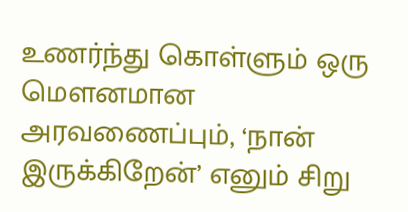உணர்ந்து கொள்ளும் ஒரு மௌனமான அரவணைப்பும், ‘நான் இருக்கிறேன்’ எனும் சிறு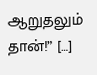ஆறுதலும் தான்!” […]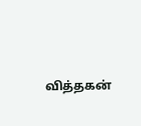வித்தகன்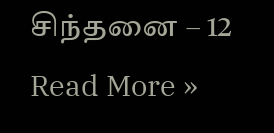சிந்தனை – 12 Read More »